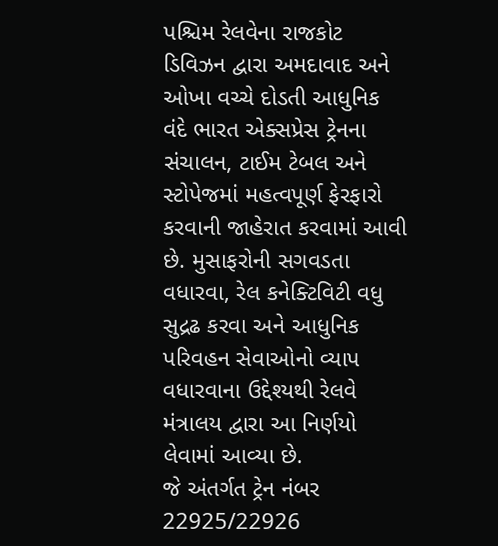પશ્ચિમ રેલવેના રાજકોટ ડિવિઝન દ્વારા અમદાવાદ અને ઓખા વચ્ચે દોડતી આધુનિક વંદે ભારત એક્સપ્રેસ ટ્રેનના સંચાલન, ટાઈમ ટેબલ અને સ્ટોપેજમાં મહત્વપૂર્ણ ફેરફારો કરવાની જાહેરાત કરવામાં આવી છે. મુસાફરોની સગવડતા વધારવા, રેલ કનેક્ટિવિટી વધુ સુદ્રઢ કરવા અને આધુનિક પરિવહન સેવાઓનો વ્યાપ વધારવાના ઉદ્દેશ્યથી રેલવે મંત્રાલય દ્વારા આ નિર્ણયો લેવામાં આવ્યા છે.
જે અંતર્ગત ટ્રેન નંબર 22925/22926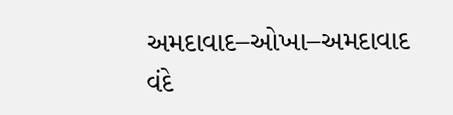અમદાવાદ–ઓખા–અમદાવાદ વંદે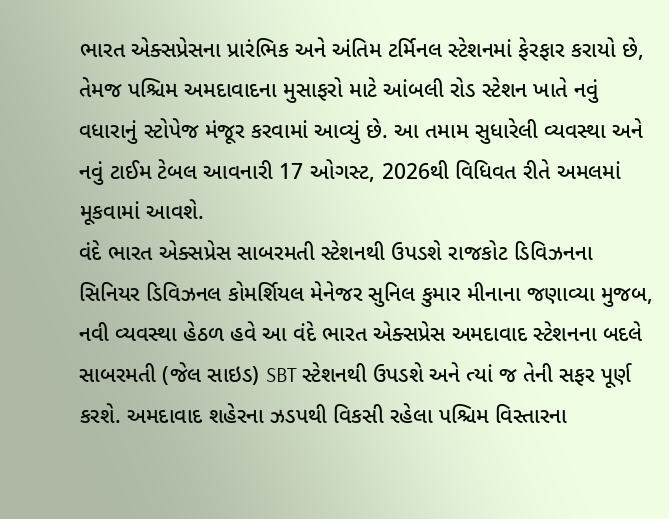ભારત એક્સપ્રેસના પ્રારંભિક અને અંતિમ ટર્મિનલ સ્ટેશનમાં ફેરફાર કરાયો છે, તેમજ પશ્ચિમ અમદાવાદના મુસાફરો માટે આંબલી રોડ સ્ટેશન ખાતે નવું વધારાનું સ્ટોપેજ મંજૂર કરવામાં આવ્યું છે. આ તમામ સુધારેલી વ્યવસ્થા અને નવું ટાઈમ ટેબલ આવનારી 17 ઓગસ્ટ, 2026થી વિધિવત રીતે અમલમાં મૂકવામાં આવશે.
વંદે ભારત એક્સપ્રેસ સાબરમતી સ્ટેશનથી ઉપડશે રાજકોટ ડિવિઝનના સિનિયર ડિવિઝનલ કોમર્શિયલ મેનેજર સુનિલ કુમાર મીનાના જણાવ્યા મુજબ, નવી વ્યવસ્થા હેઠળ હવે આ વંદે ભારત એક્સપ્રેસ અમદાવાદ સ્ટેશનના બદલે સાબરમતી (જેલ સાઇડ) SBT સ્ટેશનથી ઉપડશે અને ત્યાં જ તેની સફર પૂર્ણ કરશે. અમદાવાદ શહેરના ઝડપથી વિકસી રહેલા પશ્ચિમ વિસ્તારના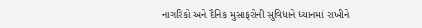નાગરિકો અને દૈનિક મુસાફરોની સુવિધાને ધ્યાનમાં રાખીને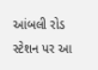આંબલી રોડ સ્ટેશન પર આ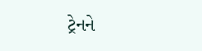ટ્રેનને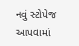નવું સ્ટોપેજ આપવામાં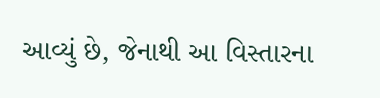આવ્યું છે, જેનાથી આ વિસ્તારના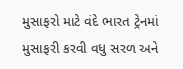મુસાફરો માટે વંદે ભારત ટ્રેનમાં મુસાફરી કરવી વધુ સરળ અને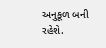અનુકૂળ બની રહેશે.